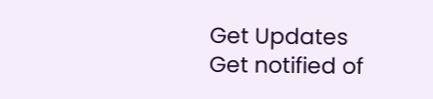Get Updates
Get notified of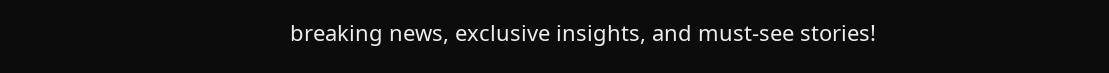breaking news, exclusive insights, and must-see stories!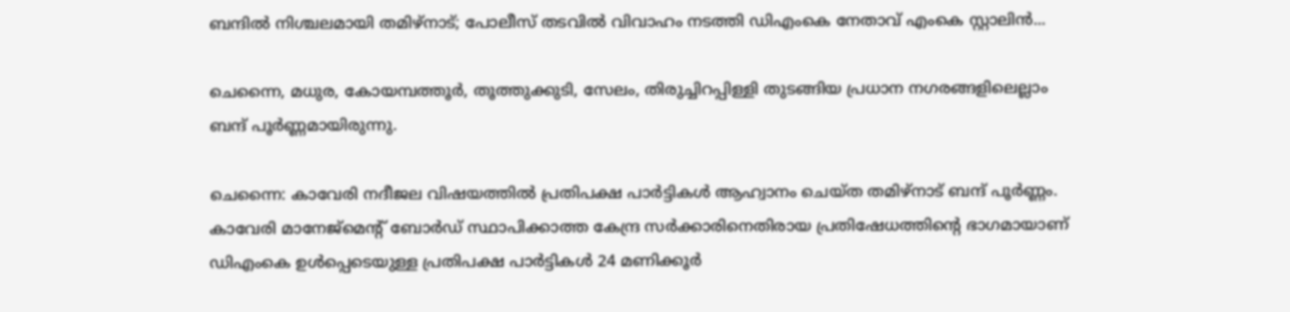ബന്ദിൽ നിശ്ചലമായി തമിഴ്നാട്; പോലീസ് തടവിൽ വിവാഹം നടത്തി ഡിഎംകെ നേതാവ് എംകെ സ്റ്റാലിൻ...

ചെന്നൈ, മധുര, കോയമ്പത്തൂർ, തൂത്തുക്കുടി, സേലം, തിരുച്ചിറപ്പിള്ളി തുടങ്ങിയ പ്രധാന നഗരങ്ങളിലെല്ലാം ബന്ദ് പൂർണ്ണമായിരുന്നു.

ചെന്നൈ: കാവേരി നദീജല വിഷയത്തിൽ പ്രതിപക്ഷ പാർട്ടികൾ ആഹ്വാനം ചെയ്ത തമിഴ്നാട് ബന്ദ് പൂർണ്ണം. കാവേരി മാനേജ്മെന്റ് ബോർഡ് സ്ഥാപിക്കാത്ത കേന്ദ്ര സർക്കാരിനെതിരായ പ്രതിഷേധത്തിന്റെ ഭാഗമായാണ് ഡിഎംകെ ഉൾപ്പെടെയുള്ള പ്രതിപക്ഷ പാർട്ടികൾ 24 മണിക്കൂർ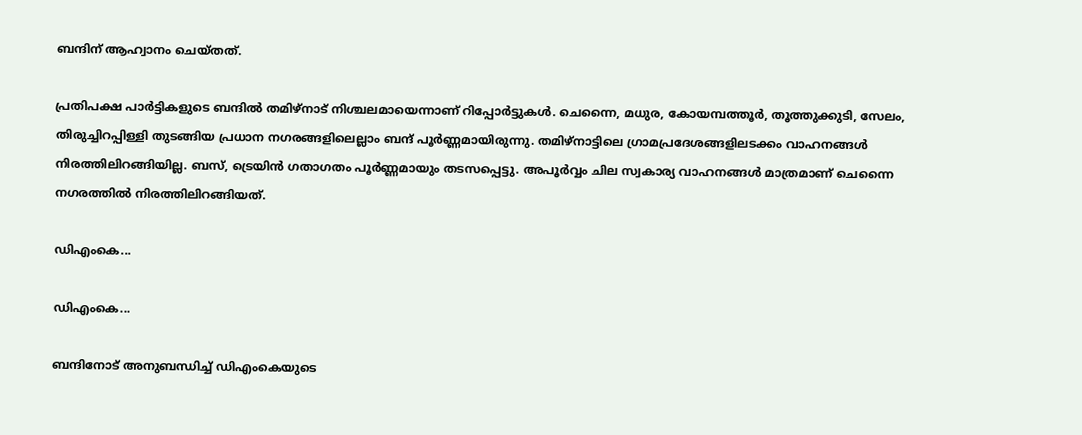ബന്ദിന് ആഹ്വാനം ചെയ്തത്.

പ്രതിപക്ഷ പാർട്ടികളുടെ ബന്ദിൽ തമിഴ്നാട് നിശ്ചലമായെന്നാണ് റിപ്പോർട്ടുകൾ. ചെന്നൈ, മധുര, കോയമ്പത്തൂർ, തൂത്തുക്കുടി, സേലം, തിരുച്ചിറപ്പിള്ളി തുടങ്ങിയ പ്രധാന നഗരങ്ങളിലെല്ലാം ബന്ദ് പൂർണ്ണമായിരുന്നു. തമിഴ്നാട്ടിലെ ഗ്രാമപ്രദേശങ്ങളിലടക്കം വാഹനങ്ങൾ നിരത്തിലിറങ്ങിയില്ല. ബസ്, ട്രെയിൻ ഗതാഗതം പൂർണ്ണമായും തടസപ്പെട്ടു. അപൂർവ്വം ചില സ്വകാര്യ വാഹനങ്ങൾ മാത്രമാണ് ചെന്നൈ നഗരത്തിൽ നിരത്തിലിറങ്ങിയത്.

ഡിഎംകെ...

ഡിഎംകെ...

ബന്ദിനോട് അനുബന്ധിച്ച് ഡിഎംകെയുടെ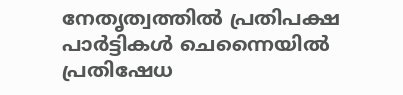നേതൃത്വത്തിൽ പ്രതിപക്ഷ പാർട്ടികൾ ചെന്നൈയിൽ പ്രതിഷേധ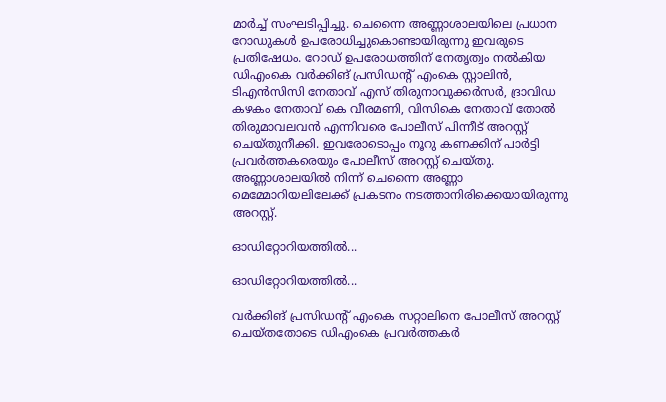മാർച്ച് സംഘടിപ്പിച്ചു. ചെന്നൈ അണ്ണാശാലയിലെ പ്രധാന റോഡുകൾ ഉപരോധിച്ചുകൊണ്ടായിരുന്നു ഇവരുടെ പ്രതിഷേധം. റോഡ് ഉപരോധത്തിന് നേതൃത്വം നൽകിയ ഡിഎംകെ വർക്കിങ് പ്രസിഡന്റ് എംകെ സ്റ്റാലിൻ, ടിഎൻസിസി നേതാവ് എസ് തിരുനാവുക്കർസർ, ദ്രാവിഡ കഴകം നേതാവ് കെ വീരമണി, വിസികെ നേതാവ് തോൽ തിരുമാവലവൻ എന്നിവരെ പോലീസ് പിന്നീട് അറസ്റ്റ് ചെയ്തുനീക്കി. ഇവരോടൊപ്പം നൂറു കണക്കിന് പാർട്ടി പ്രവർത്തകരെയും പോലീസ് അറസ്റ്റ് ചെയ്തു. അണ്ണാശാലയിൽ നിന്ന് ചെന്നൈ അണ്ണാ മെമ്മോറിയലിലേക്ക് പ്രകടനം നടത്താനിരിക്കെയായിരുന്നു അറസ്റ്റ്.

ഓഡ‍ിറ്റോറിയത്തിൽ...

ഓഡ‍ിറ്റോറിയത്തിൽ...

വർക്കിങ് പ്രസിഡന്റ് എംകെ സറ്റാലിനെ പോലീസ് അറസ്റ്റ് ചെയ്തതോടെ ഡിഎംകെ പ്രവർത്തകർ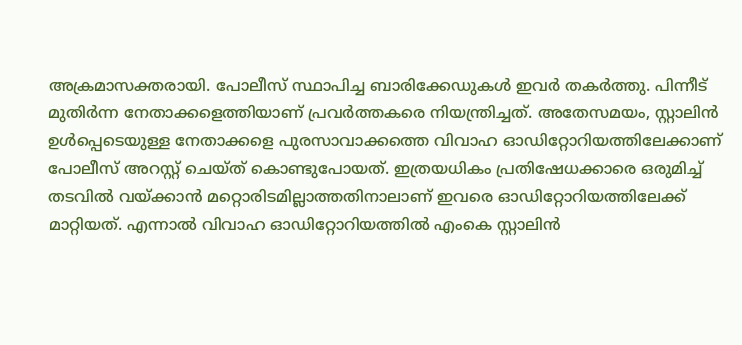അക്രമാസക്തരായി. പോലീസ് സ്ഥാപിച്ച ബാരിക്കേഡുകൾ ഇവർ തകർത്തു. പിന്നീട് മുതിർന്ന നേതാക്കളെത്തിയാണ് പ്രവർത്തകരെ നിയന്ത്രിച്ചത്. അതേസമയം, സ്റ്റാലിൻ ഉൾപ്പെടെയുള്ള നേതാക്കളെ പുരസാവാക്കത്തെ വിവാഹ ഓഡിറ്റോറിയത്തിലേക്കാണ് പോലീസ് അറസ്റ്റ് ചെയ്ത് കൊണ്ടുപോയത്. ഇത്രയധികം പ്രതിഷേധക്കാരെ ഒരുമിച്ച് തടവിൽ വയ്ക്കാൻ മറ്റൊരിടമില്ലാത്തതിനാലാണ് ഇവരെ ഓഡിറ്റോറിയത്തിലേക്ക് മാറ്റിയത്. എന്നാൽ വിവാഹ ഓഡിറ്റോറിയത്തിൽ എംകെ സ്റ്റാലിൻ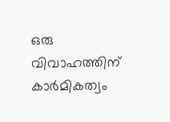ഒരു വിവാഹത്തിന് കാർമികത്വം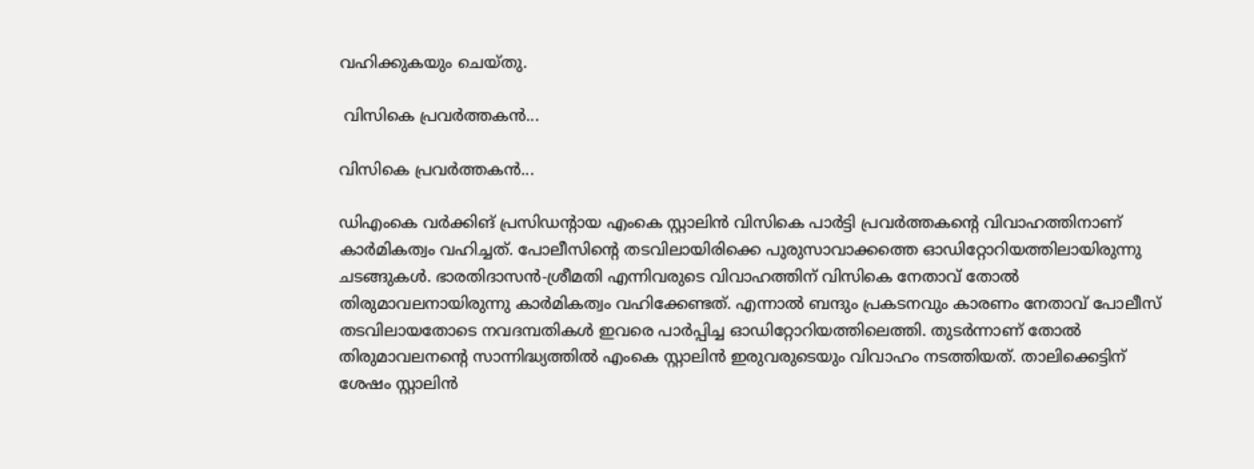വഹിക്കുകയും ചെയ്തു.

 വിസികെ പ്രവർത്തകൻ...

വിസികെ പ്രവർത്തകൻ...

ഡിഎംകെ വർക്കിങ് പ്രസിഡന്റായ എംകെ സ്റ്റാലിൻ വിസികെ പാർട്ടി പ്രവർത്തകന്റെ വിവാഹത്തിനാണ് കാർമികത്വം വഹിച്ചത്. പോലീസിന്റെ തടവിലായിരിക്കെ പുരുസാവാക്കത്തെ ഓഡിറ്റോറിയത്തിലായിരുന്നു ചടങ്ങുകൾ. ഭാരതിദാസൻ-ശ്രീമതി എന്നിവരുടെ വിവാഹത്തിന് വിസികെ നേതാവ് തോൽ തിരുമാവലനായിരുന്നു കാർമികത്വം വഹിക്കേണ്ടത്. എന്നാൽ ബന്ദും പ്രകടനവും കാരണം നേതാവ് പോലീസ് തടവിലായതോടെ നവദമ്പതികൾ ഇവരെ പാർപ്പിച്ച ഓഡ‍ിറ്റോറിയത്തിലെത്തി. തുടർന്നാണ് തോൽ തിരുമാവലനന്റെ സാന്നിദ്ധ്യത്തിൽ എംകെ സ്റ്റാലിൻ ഇരുവരുടെയും വിവാഹം നടത്തിയത്. താലിക്കെട്ടിന് ശേഷം സ്റ്റാലിൻ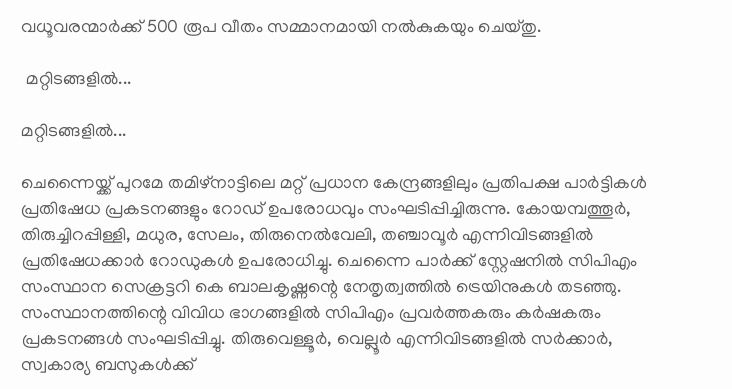വധൂവരന്മാർക്ക് 500 രൂപ വീതം സമ്മാനമായി നൽകുകയും ചെയ്തു.

 മറ്റിടങ്ങളിൽ...

മറ്റിടങ്ങളിൽ...

ചെന്നൈയ്ക്ക് പുറമേ തമിഴ്നാട്ടിലെ മറ്റ് പ്രധാന കേന്ദ്രങ്ങളിലും പ്രതിപക്ഷ പാർട്ടികൾ പ്രതിഷേധ പ്രകടനങ്ങളും റോഡ് ഉപരോധവും സംഘടിപ്പിച്ചിരുന്നു. കോയമ്പത്തൂർ, തിരുച്ചിറപ്പിള്ളി, മധുര, സേലം, തിരുനെൽവേലി, തഞ്ചാവൂർ എന്നിവിടങ്ങളിൽ പ്രതിഷേധക്കാർ റോഡുകൾ ഉപരോധിച്ചു. ചെന്നൈ പാർക്ക് സ്റ്റേഷനിൽ സിപിഎം സംസ്ഥാന സെക്രട്ടറി കെ ബാലകൃഷ്ണന്റെ നേതൃത്വത്തിൽ ട്രെയിനുകൾ തടഞ്ഞു. സംസ്ഥാനത്തിന്റെ വിവിധ ഭാഗങ്ങളിൽ സിപിഎം പ്രവർത്തകരും കർഷകരും പ്രകടനങ്ങൾ സംഘടിപ്പിച്ചു. തിരുവെള്ളൂർ, വെല്ലൂർ എന്നിവിടങ്ങളിൽ സർക്കാർ, സ്വകാര്യ ബസുകൾക്ക്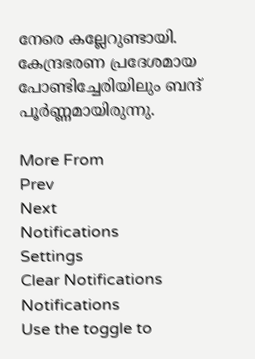നേരെ കല്ലേറുണ്ടായി. കേന്ദ്രഭരണ പ്രദേശമായ പോണ്ടിച്ചേരിയിലും ബന്ദ് പൂർണ്ണമായിരുന്നു.

More From
Prev
Next
Notifications
Settings
Clear Notifications
Notifications
Use the toggle to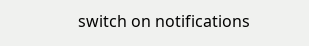switch on notifications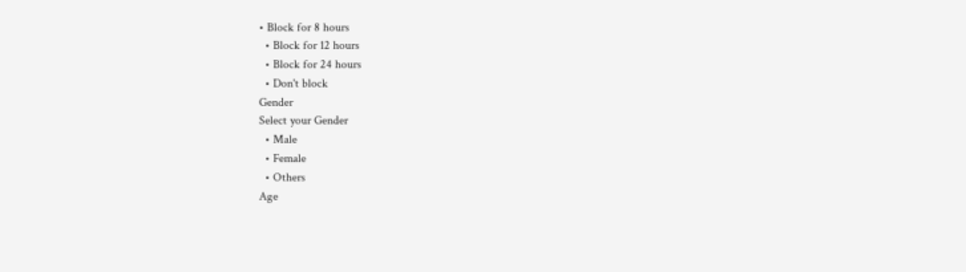• Block for 8 hours
  • Block for 12 hours
  • Block for 24 hours
  • Don't block
Gender
Select your Gender
  • Male
  • Female
  • Others
Age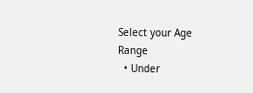Select your Age Range
  • Under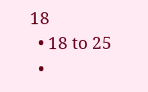18
  • 18 to 25
  •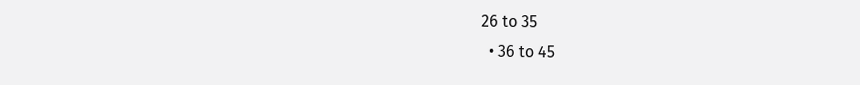26 to 35
  • 36 to 45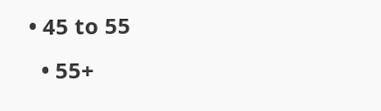• 45 to 55
  • 55+